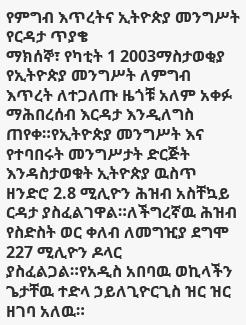የምግብ እጥረትና ኢትዮጵያ መንግሥት የርዳታ ጥያቄ
ማክሰኞ፣ የካቲት 1 2003ማስታወቂያ
የኢትዮጵያ መንግሥት ለምግብ እጥረት ለተጋለጡ ዜጎቹ አለም አቀፉ ማሕበረሰብ እርዳታ እንዲለግስ ጠየቀ።የኢትዮጵያ መንግሥት እና የተባበሩት መንግሥታት ድርጅት እንዳስታወቁት ኢትዮጵያ ዉስጥ ዘንድሮ 2.8 ሚሊዮን ሕዝብ አስቸኳይ ርዳታ ያስፈልገዋል።ለችግረኛዉ ሕዝብ የስድስት ወር ቀለብ ለመግዢያ ደግሞ 227 ሚሊዮን ዶላር ያስፈልጋል።የአዲስ አበባዉ ወኪላችን ጌታቸዉ ተድላ ኃይለጊዮርጊስ ዝር ዝር ዘገባ አለዉ።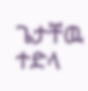ጌታቸዉ ተድላ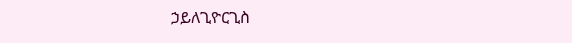ኃይለጊዮርጊስ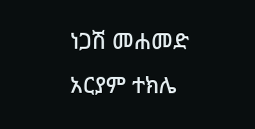ነጋሽ መሐመድ
አርያም ተክሌ